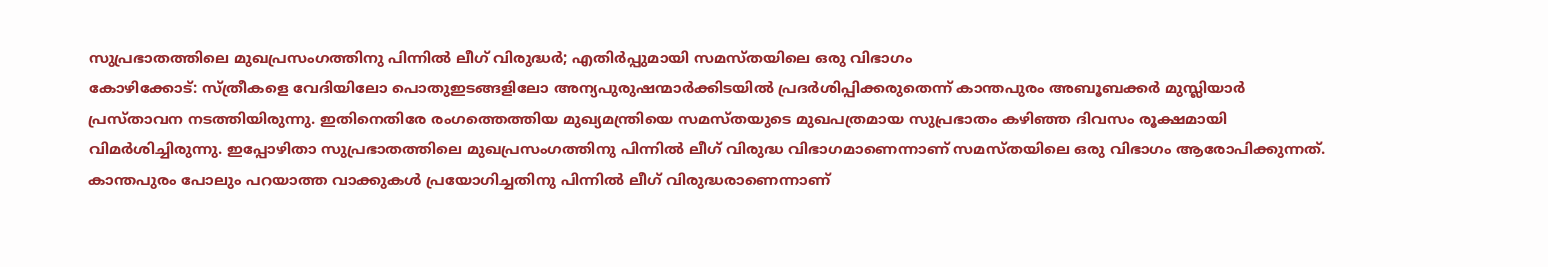സുപ്രഭാതത്തിലെ മുഖപ്രസംഗത്തിനു പിന്നിൽ ലീഗ് വിരുദ്ധർ; എതിർപ്പുമായി സമസ്തയിലെ ഒരു വിഭാഗം
കോഴിക്കോട്: സ്ത്രീകളെ വേദിയിലോ പൊതുഇടങ്ങളിലോ അന്യപുരുഷന്മാർക്കിടയിൽ പ്രദർശിപ്പിക്കരുതെന്ന് കാന്തപുരം അബൂബക്കർ മുസ്ലിയാർ പ്രസ്താവന നടത്തിയിരുന്നു. ഇതിനെതിരേ രംഗത്തെത്തിയ മുഖ്യമന്ത്രിയെ സമസ്തയുടെ മുഖപത്രമായ സുപ്രഭാതം കഴിഞ്ഞ ദിവസം രൂക്ഷമായി വിമർശിച്ചിരുന്നു. ഇപ്പോഴിതാ സുപ്രഭാതത്തിലെ മുഖപ്രസംഗത്തിനു പിന്നിൽ ലീഗ് വിരുദ്ധ വിഭാഗമാണെന്നാണ് സമസ്തയിലെ ഒരു വിഭാഗം ആരോപിക്കുന്നത്.
കാന്തപുരം പോലും പറയാത്ത വാക്കുകൾ പ്രയോഗിച്ചതിനു പിന്നിൽ ലീഗ് വിരുദ്ധരാണെന്നാണ്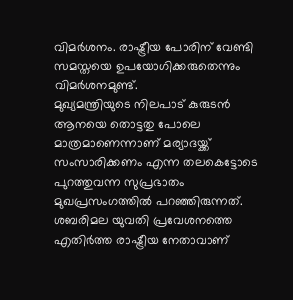വിമർശനം. രാഷ്ട്രീയ പോരിന് വേണ്ടി സമസ്തയെ ഉപയോഗിക്കരുതെന്നും വിമർശനമുണ്ട്.
മുഖ്യമന്ത്രിയുടെ നിലപാട് കുരുടൻ ആനയെ തൊട്ടതു പോലെ മാത്രമാണെന്നാണ് മര്യാദയ്ക്ക് സംസാരിക്കണം എന്ന തലകെട്ടോടെ പുറത്തുവന്ന സുപ്രഭാതം മുഖപ്രസംഗത്തിൽ പറഞ്ഞിരുന്നത്. ശബരിമല യുവതി പ്രവേശനത്തെ എതിർത്ത രാഷ്ട്രീയ നേതാവാണ്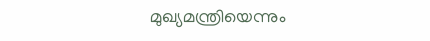മുഖ്യമന്ത്രിയെന്നും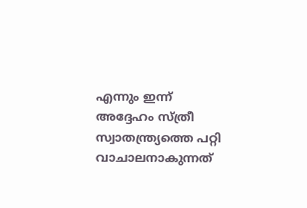എന്നും ഇന്ന് അദ്ദേഹം സ്ത്രീ സ്വാതന്ത്ര്യത്തെ പറ്റി വാചാലനാകുന്നത്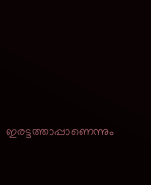ഇരട്ടത്താപ്പാണെന്നും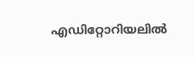എഡിറ്റോറിയലിൽ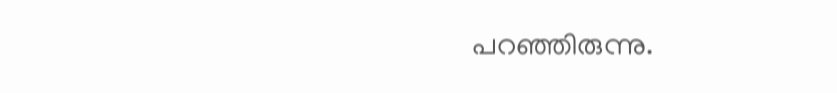പറഞ്ഞിരുന്നു.